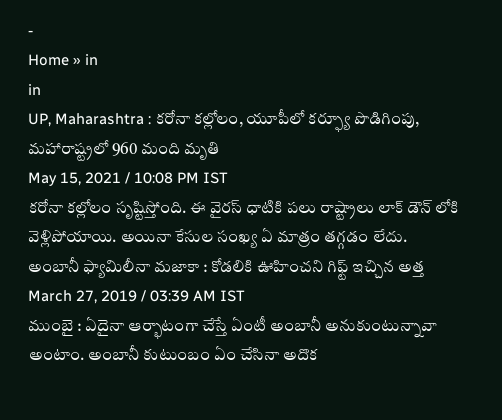-
Home » in
in
UP, Maharashtra : కరోనా కల్లోలం, యూపీలో కర్ఫ్యూ పొడిగింపు, మహారాష్ట్రలో 960 మంది మృతి
May 15, 2021 / 10:08 PM IST
కరోనా కల్లోలం సృష్టిస్తోంది. ఈ వైరస్ ధాటికి పలు రాష్ట్రాలు లాక్ డౌన్ లోకి వెళ్లిపోయాయి. అయినా కేసుల సంఖ్య ఏ మాత్రం తగ్గడం లేదు.
అంబానీ ఫ్యామిలీనా మజాకా : కోడలికి ఊహించని గిఫ్ట్ ఇచ్చిన అత్త
March 27, 2019 / 03:39 AM IST
ముంబై : ఏదైనా ఆర్భాటంగా చేస్తే ఏంటీ అంబానీ అనుకుంటున్నావా అంటాం. అంబానీ కుటుంబం ఏం చేసినా అదొక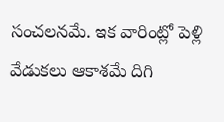సంచలనమే. ఇక వారింట్లో పెళ్లి వేడుకలు ఆకాశమే దిగి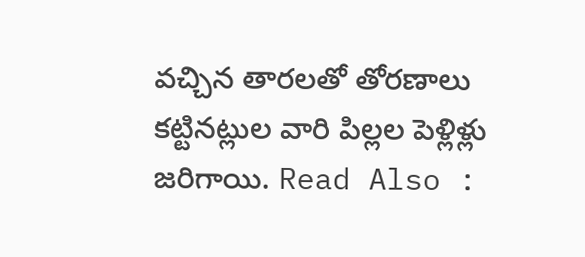వచ్చిన తారలతో తోరణాలు కట్టినట్లుల వారి పిల్లల పెళ్లిళ్లు జరిగాయి. Read Also :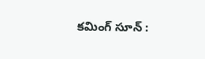కమింగ్ సూన్ :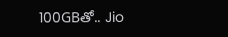100GBతో.. Jio